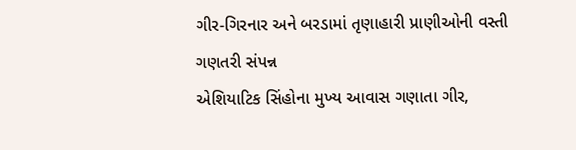ગીર-ગિરનાર અને બરડામાં તૃણાહારી પ્રાણીઓની વસ્તી ગણતરી સંપન્ન
એશિયાટિક સિંહોના મુખ્ય આવાસ ગણાતા ગીર,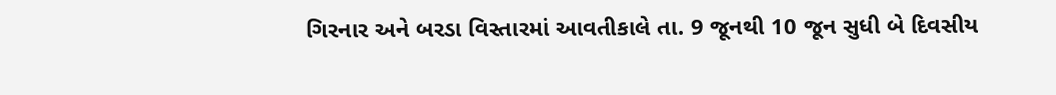ગિરનાર અને બરડા વિસ્તારમાં આવતીકાલે તા. 9 જૂનથી 10 જૂન સુધી બે દિવસીય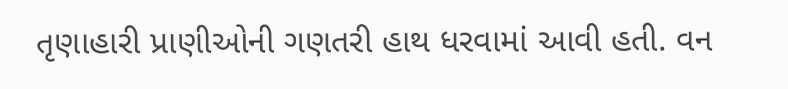તૃણાહારી પ્રાણીઓની ગણતરી હાથ ધરવામાં આવી હતી. વન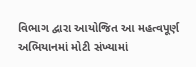વિભાગ દ્વારા આયોજિત આ મહત્વપૂર્ણ અભિયાનમાં મોટી સંખ્યામાં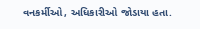વનકર્મીઓ, અધિકારીઓ જોડાયા હતા.